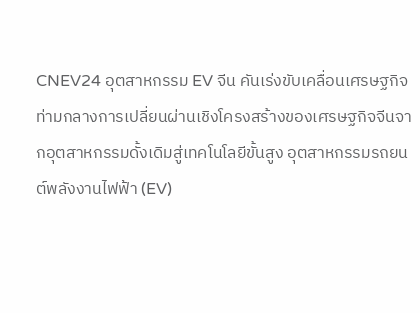CNEV24 อุตสาหกรรม EV จีน คันเร่งขับเคลื่อนเศรษฐกิจ
ท่ามกลางการเปลี่ยนผ่านเชิงโครงสร้างของเศรษฐกิจจีนจากอุตสาหกรรมดั้งเดิมสู่เทคโนโลยีขั้นสูง อุตสาหกรรมรถยนต์พลังงานไฟฟ้า (EV)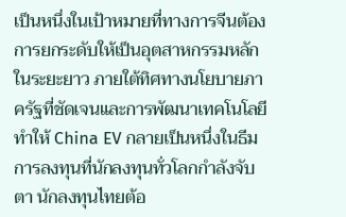เป็นหนึ่งในเป้าหมายที่ทางการจีนต้องการยกระดับให้เป็นอุตสาหกรรมหลักในระยะยาว ภายใต้ทิศทางนโยบายภาครัฐที่ชัดเจนและการพัฒนาเทคโนโลยี ทำให้ China EV กลายเป็นหนึ่งในธีมการลงทุนที่นักลงทุนทั่วโลกกำลังจับตา นักลงทุนไทยต้อ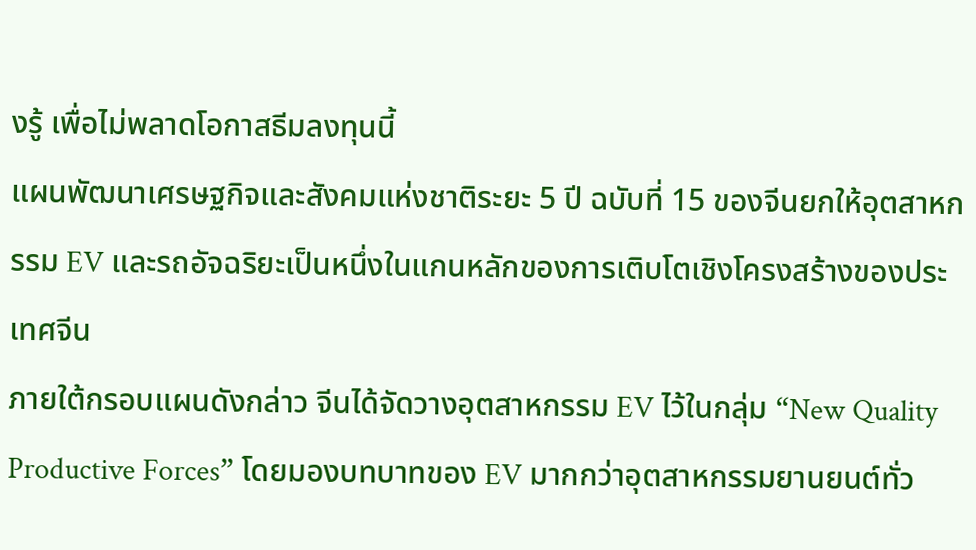งรู้ เพื่อไม่พลาดโอกาสธีมลงทุนนี้
แผนพัฒนาเศรษฐกิจและสังคมแห่งชาติระยะ 5 ปี ฉบับที่ 15 ของจีนยกให้อุตสาหกรรม EV และรถอัจฉริยะเป็นหนึ่งในแกนหลักของการเติบโตเชิงโครงสร้างของประเทศจีน
ภายใต้กรอบแผนดังกล่าว จีนได้จัดวางอุตสาหกรรม EV ไว้ในกลุ่ม “New Quality Productive Forces” โดยมองบทบาทของ EV มากกว่าอุตสาหกรรมยานยนต์ทั่ว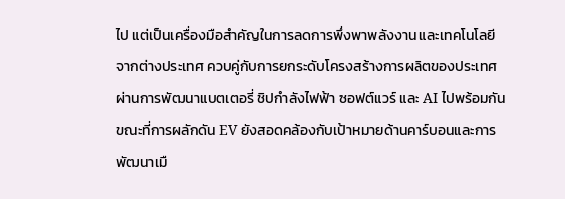ไป แต่เป็นเครื่องมือสำคัญในการลดการพึ่งพาพลังงาน และเทคโนโลยีจากต่างประเทศ ควบคู่กับการยกระดับโครงสร้างการผลิตของประเทศผ่านการพัฒนาแบตเตอรี่ ชิปกำลังไฟฟ้า ซอฟต์แวร์ และ AI ไปพร้อมกัน ขณะที่การผลักดัน EV ยังสอดคล้องกับเป้าหมายด้านคาร์บอนและการพัฒนาเมื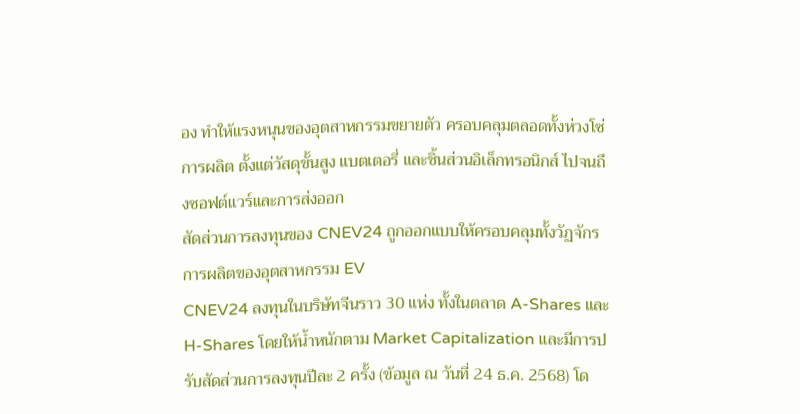อง ทำให้แรงหนุนของอุตสาหกรรมขยายตัว ครอบคลุมตลอดทั้งห่วงโซ่การผลิต ตั้งแต่วัสดุขั้นสูง แบตเตอรี่ และชิ้นส่วนอิเล็กทรอนิกส์ ไปจนถึงซอฟต์แวร์และการส่งออก
สัดส่วนการลงทุนของ CNEV24 ถูกออกแบบให้ครอบคลุมทั้งวัฏจักรการผลิตของอุตสาหกรรม EV
CNEV24 ลงทุนในบริษัทจีนราว 30 แห่ง ทั้งในตลาด A-Shares และ H-Shares โดยให้น้ำหนักตาม Market Capitalization และมีการปรับสัดส่วนการลงทุนปีละ 2 ครั้ง (ข้อมูล ณ วันที่ 24 ธ.ค. 2568) โด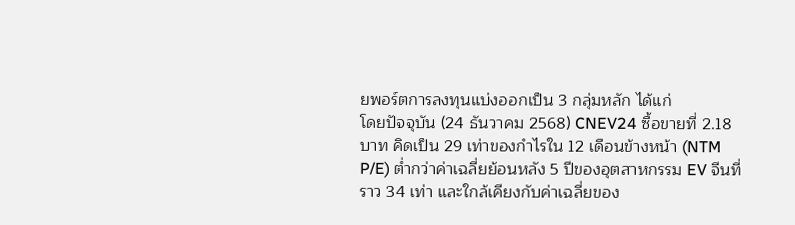ยพอร์ตการลงทุนแบ่งออกเป็น 3 กลุ่มหลัก ได้แก่
โดยปัจจุบัน (24 ธันวาคม 2568) CNEV24 ซื้อขายที่ 2.18 บาท คิดเป็น 29 เท่าของกำไรใน 12 เดือนข้างหน้า (NTM P/E) ต่ำกว่าค่าเฉลี่ยย้อนหลัง 5 ปีของอุตสาหกรรม EV จีนที่ราว 34 เท่า และใกล้เคียงกับค่าเฉลี่ยของ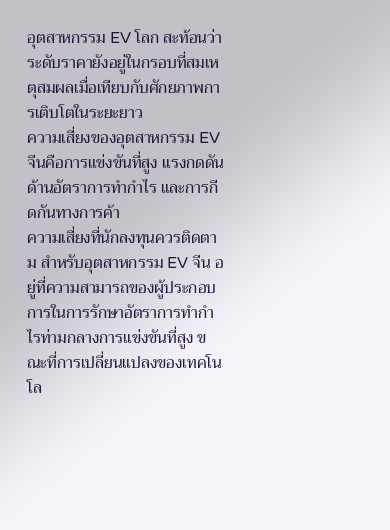อุตสาหกรรม EV โลก สะท้อนว่าระดับราคายังอยู่ในกรอบที่สมเหตุสมผลเมื่อเทียบกับศักยภาพการเติบโตในระยะยาว
ความเสี่ยงของอุตสาหกรรม EV จีนคือการแข่งขันที่สูง แรงกดดันด้านอัตราการทำกำไร และการกีดกันทางการค้า
ความเสี่ยงที่นักลงทุนควรติดตาม สำหรับอุตสาหกรรม EV จีน อยู่ที่ความสามารถของผู้ประกอบการในการรักษาอัตราการทำกำไรท่ามกลางการแข่งขันที่สูง ขณะที่การเปลี่ยนแปลงของเทคโนโล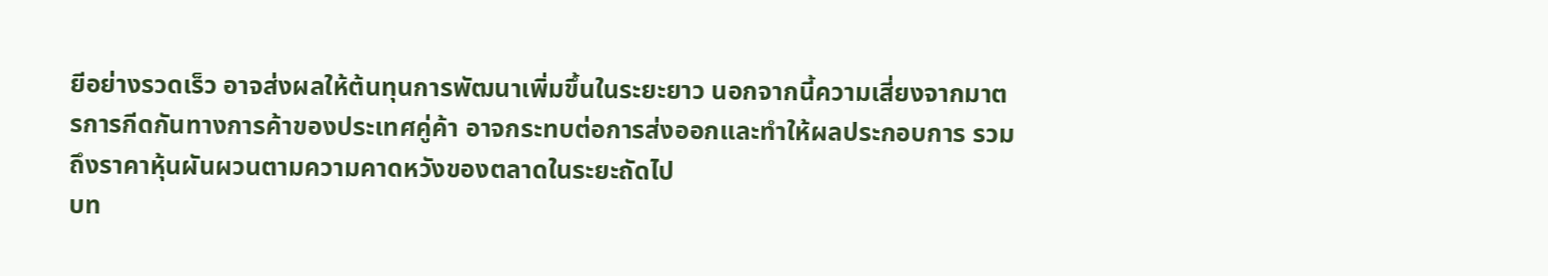ยีอย่างรวดเร็ว อาจส่งผลให้ต้นทุนการพัฒนาเพิ่มขึ้นในระยะยาว นอกจากนี้ความเสี่ยงจากมาตรการกีดกันทางการค้าของประเทศคู่ค้า อาจกระทบต่อการส่งออกและทำให้ผลประกอบการ รวมถึงราคาหุ้นผันผวนตามความคาดหวังของตลาดในระยะถัดไป
บท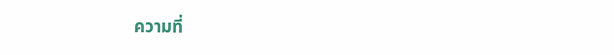ความที่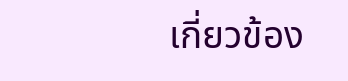เกี่ยวข้อง